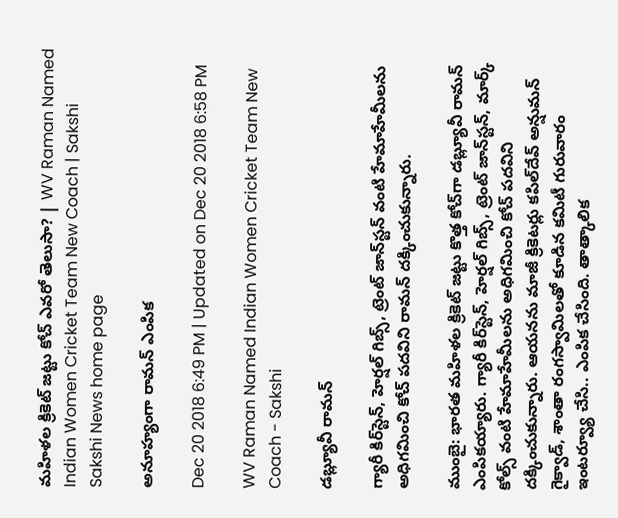మహిళల క్రికెట్‌ జట్టు కోచ్‌ ఎవరో తెలుసా? | WV Raman Named Indian Women Cricket Team New Coach | Sakshi
Sakshi News home page

అనూహ్యంగా రామన్‌ ఎంపిక

Dec 20 2018 6:49 PM | Updated on Dec 20 2018 6:58 PM

WV Raman Named Indian Women Cricket Team New Coach - Sakshi

డబ్ల్యూవీ రామన్

గ్యారీ కిర్‌స్టెన్, హెర్షల్‌ గిబ్స్, ట్రెంట్‌ జాన్‌స్టన్ వంటి హేమాహేమీలను అధిగమించి కోచ్‌ పదవిని రామన్ దక్కించుకున్నారు.

ముంబై: భారత మహిళల క్రికెట్‌ జట్టు కొత్త కోచ్‌గా డబ్ల్యూవీ రామన్ ఎంపికయ్యారు. గ్యారీ కిర్‌స్టెన్, హెర్షల్‌ గిబ్స్, ట్రెంట్‌ జాన్‌స్టన్, మార్క్‌ కోల్స్ వంటి హేమాహేమీలను అధిగమించి కోచ్‌ పదవిని దక్కించుకున్నారు. ఆయనను మాజీ క్రికెటర్లు కపిల్‌దేవ్‌ అన్షుమన్‌ గైక్వాడ్, శాంతా రంగస్వామిలతో కూడిన కమిటీ గురువారం ఇంటర్వ్యూ చేసి.. ఎంపిక చేసింది. తాత్కాలిక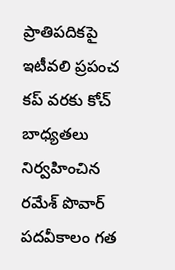ప్రాతిపదికపై ఇటీవలి ప్రపంచ కప్‌ వరకు కోచ్‌ బాధ్యతలు నిర్వహించిన రమేశ్‌ పొవార్‌ పదవీకాలం గత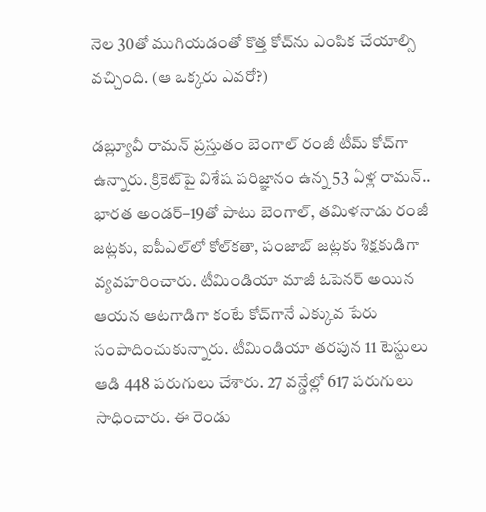నెల 30తో ముగియడంతో కొత్త కోచ్‌ను ఎంపిక చేయాల్సి వచ్చింది. (ఆ ఒక్కరు ఎవరో?)

డబ్ల్యూవీ రామన్ ప్రస్తుతం బెంగాల్‌ రంజీ టీమ్‌ కోచ్‌గా ఉన్నారు. క్రికెట్‌పై విశేష పరిజ్ఞానం ఉన్న 53 ఏళ్ల రామన్‌.. భారత అండర్‌–19తో పాటు బెంగాల్, తమిళనాడు రంజీ జట్లకు, ఐపీఎల్‌లో కోల్‌కతా, పంజాబ్‌ జట్లకు శిక్షకుడిగా వ్యవహరించారు. టీమిండియా మాజీ ఓపెనర్ అయిన ఆయన ఆటగాడిగా కంటే కోచ్‌గానే ఎక్కువ పేరు సంపాదించుకున్నారు. టీమిండియా తరపున 11 టెస్టులు ఆడి 448 పరుగులు చేశారు. 27 వన్డేల్లో 617 పరుగులు సాధించారు. ఈ రెండు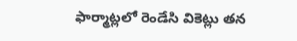ఫార్మాట్లలో రెండేసి వికెట్లు తన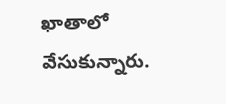ఖాతాలో వేసుకున్నారు.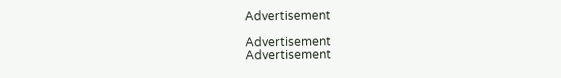Advertisement

Advertisement
Advertisement